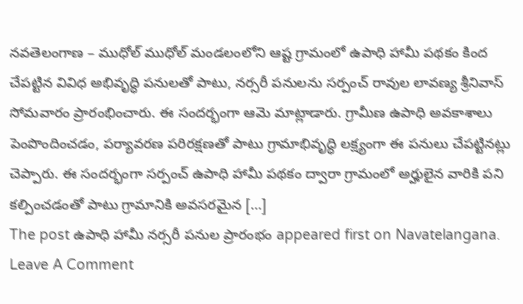నవతెలంగాణ – ముధోల్ ముధోల్ మండలంలోని ఆష్ట గ్రామంలో ఉపాధి హామీ పథకం కింద చేపట్టిన వివిధ అభివృద్ధి పనులతో పాటు, నర్సరీ పనులను సర్పంచ్ రావుల లావణ్య శ్రీనివాస్ సోమవారం ప్రారంభించారు. ఈ సందర్భంగా ఆమె మాట్లాడారు. గ్రామీణ ఉపాధి అవకాశాలు పెంపొందించడం, పర్యావరణ పరిరక్షణతో పాటు గ్రామాభివృద్ధి లక్ష్యంగా ఈ పనులు చేపట్టినట్లు చెప్పారు. ఈ సందర్భంగా సర్పంచ్ ఉపాధి హామీ పథకం ద్వారా గ్రామంలో అర్హులైన వారికి పని కల్పించడంతో పాటు గ్రామానికి అవసరమైన […]
The post ఉపాధి హామీ నర్సరీ పనుల ప్రారంభం appeared first on Navatelangana.
Leave A Comment